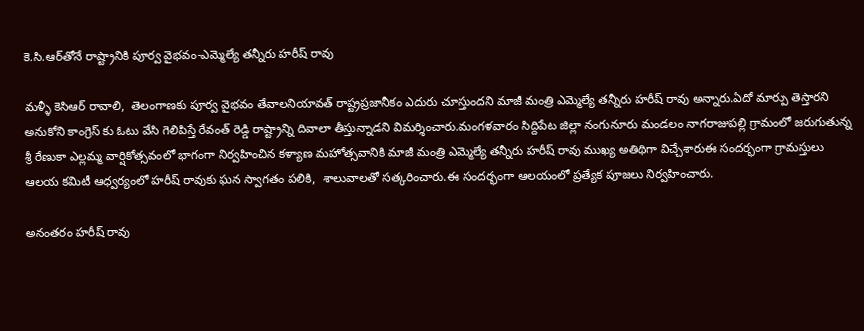కె.సి.ఆర్‌తోనే రాష్ట్రానికి పూర్వ వైభ‌వం-ఎమ్మెల్యే తన్నీరు హరీష్ రావు

మళ్ళీ కెసిఆర్ రావాలి,  తెలంగాణకు పూర్వ వైభవం తేవాల‌నియావత్ రాష్ట్రప్రజానీకం ఎదురు చూస్తుందని మాజీ మంత్రి ఎమ్మెల్యే తన్నీరు హరీష్ రావు అన్నారు.ఏదో మార్పు తెస్తారని అనుకోని కాంగ్రెస్ కు ఓటు వేసి గెలిపిస్తే రేవంత్ రెడ్డి రాష్ట్రాన్ని దివాలా తీస్తున్నాడని విమర్శించారు.మంగళవారం సిద్దిపేట జిల్లా నంగునూరు మండలం నాగరాజుపల్లి గ్రామంలో జరుగుతున్న శ్రీ రేణుకా ఎల్లమ్మ వార్షికోత్సవంలో భాగంగా నిర్వహించిన కళ్యాణ మహోత్సవానికి మాజీ మంత్రి ఎమ్మెల్యే తన్నీరు హరీష్ రావు ముఖ్య అతిథిగా విచ్చేశారుఈ సందర్భంగా గ్రామస్తులు ఆలయ కమిటీ ఆధ్వర్యంలో హరీష్ రావుకు ఘన స్వాగతం ప‌లికి,  శాలువాలతో సత్క‌రించారు.ఈ సందర్భంగా ఆలయంలో ప్రత్యేక పూజలు నిర్వహించారు.

అనంతరం హరీష్ రావు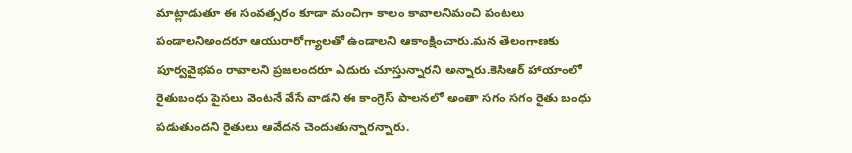మాట్లాడుతూ ఈ సంవత్సరం కూడా మంచిగా కాలం కావాలనిమంచి పంటలు పండాలనిఅందరూ ఆయురారోగ్యాలతో ఉండాలని ఆకాంక్షించారు.మన తెలంగాణకు పూర్వవైభవం రావాలని ప్రజలందరూ ఎదురు చూస్తున్నారని అన్నారు.కెసిఆర్ హాయాంలో రైతుబంధు పైసలు వెంటనే వేసే వాడని ఈ కాంగ్రెస్ పాలనలో అంతా సగం సగం రైతు బంధు పడుతుందని రైతులు ఆవేదన చెందుతున్నార‌న్నారు.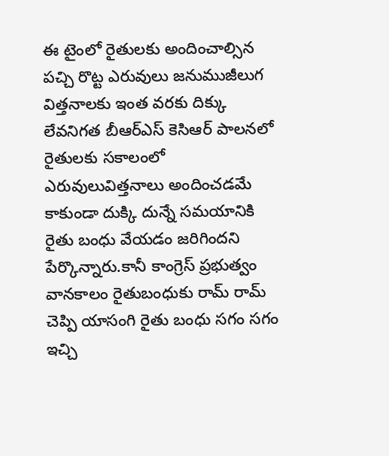ఈ టైంలో రైతులకు అందించాల్సిన పచ్చి రొట్ట ఎరువులు జనుముజీలుగ విత్తనాలకు ఇంత వరకు దిక్కు లేవనిగత బీఆర్ఎస్ కెసిఆర్ పాలనలో రైతులకు సకాలంలో ఎరువులువిత్తనాలు అందించడమే కాకుండా దుక్కి దున్నే సమయానికి రైతు బంధు వేయడం జరిగిందని పేర్కొన్నారు.కానీ కాంగ్రెస్ ప్ర‌భుత్వం వానకాలం రైతుబంధుకు రామ్ రామ్ చెప్పి యాసంగి రైతు బంధు సగం సగం ఇచ్చి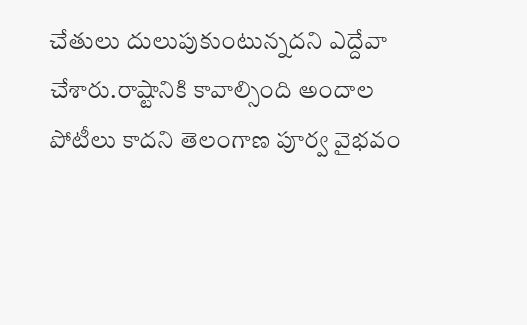చేతులు దులుపుకుంటున్న‌దని ఎద్దేవా చేశారు.రాష్టానికి కావాల్సింది అందాల పోటీలు కాదని తెలంగాణ పూర్వ వైభవం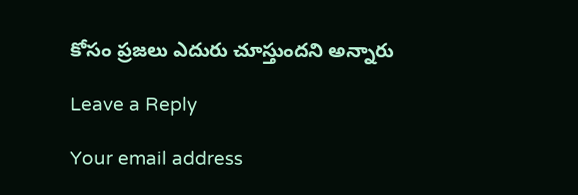కోసం ప్రజలు ఎదురు చూస్తుందని అన్నారు

Leave a Reply

Your email address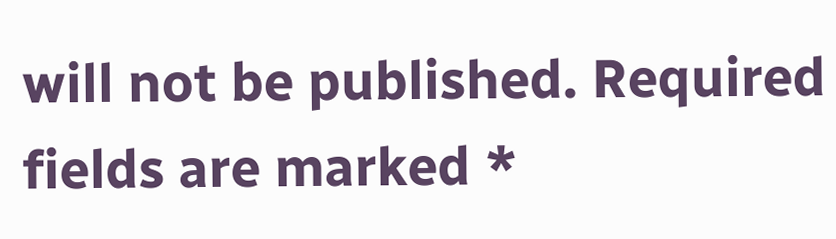will not be published. Required fields are marked *